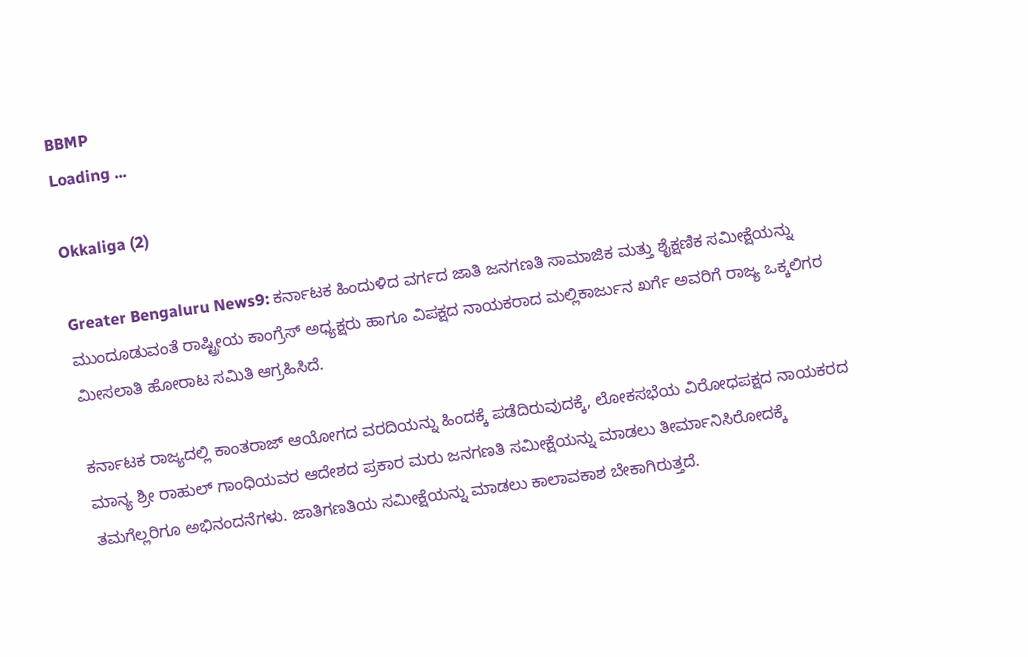BBMP
Loading ...

Okkaliga (2)

Greater Bengaluru News9: ಕರ್ನಾಟಕ ಹಿಂದುಳಿದ ವರ್ಗದ ಜಾತಿ ಜನಗಣತಿ ಸಾಮಾಜಿಕ ಮತ್ತು ಶೈಕ್ಷಣಿಕ ಸಮೀಕ್ಷೆಯನ್ನು ಮುಂದೂಡುವಂತೆ ರಾಷ್ಟ್ರೀಯ ಕಾಂಗ್ರೆಸ್ ಅಧ್ಯಕ್ಷರು ಹಾಗೂ ವಿಪಕ್ಷದ ನಾಯಕರಾದ ಮಲ್ಲಿಕಾರ್ಜುನ ಖರ್ಗೆ ಅವರಿಗೆ ರಾಜ್ಯ ಒಕ್ಕಲಿಗರ ಮೀಸಲಾತಿ ಹೋರಾಟ ಸಮಿತಿ ಆಗ್ರಹಿಸಿದೆ.

ಕರ್ನಾಟಕ ರಾಜ್ಯದಲ್ಲಿ ಕಾಂತರಾಜ್ ಆಯೋಗದ ವರದಿಯನ್ನು ಹಿಂದಕ್ಕೆ ಪಡೆದಿರುವುದಕ್ಕೆ, ಲೋಕಸಭೆಯ ವಿರೋಧಪಕ್ಷದ ನಾಯಕರದ ಮಾನ್ಯ ಶ್ರೀ ರಾಹುಲ್ ಗಾಂಧಿಯವರ ಆದೇಶದ ಪ್ರಕಾರ ಮರು ಜನಗಣತಿ ಸಮೀಕ್ಷೆಯನ್ನು ಮಾಡಲು ತೀರ್ಮಾನಿಸಿರೋದಕ್ಕೆ ತಮಗೆಲ್ಲರಿಗೂ ಅಭಿನಂದನೆಗಳು. ಜಾತಿಗಣತಿಯ ಸಮೀಕ್ಷೆಯನ್ನು ಮಾಡಲು ಕಾಲಾವಕಾಶ ಬೇಕಾಗಿರುತ್ತದೆ.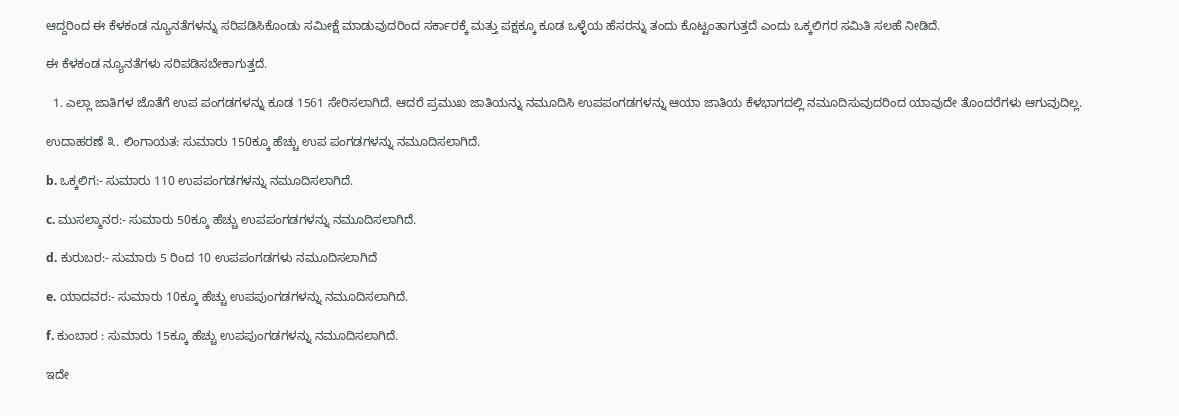ಆದ್ದರಿಂದ ಈ ಕೆಳಕಂಡ ನ್ಯೂನತೆಗಳನ್ನು ಸರಿಪಡಿಸಿಕೊಂಡು ಸಮೀಕ್ಷೆ ಮಾಡುವುದರಿಂದ ಸರ್ಕಾರಕ್ಕೆ ಮತ್ತು ಪಕ್ಷಕ್ಕೂ ಕೂಡ ಒಳ್ಳೆಯ ಹೆಸರನ್ನು ತಂದು ಕೊಟ್ಟಂತಾಗುತ್ತದೆ ಎಂದು ಒಕ್ಕಲಿಗರ ಸಮಿತಿ ಸಲಹೆ ನೀಡಿದೆ.

ಈ ಕೆಳಕಂಡ ನ್ಯೂನತೆಗಳು ಸರಿಪಡಿಸಬೇಕಾಗುತ್ತದೆ.

  1. ಎಲ್ಲಾ ಜಾತಿಗಳ ಜೊತೆಗೆ ಉಪ ಪಂಗಡಗಳನ್ನು ಕೂಡ 1561 ಸೇರಿಸಲಾಗಿದೆ. ಆದರೆ ಪ್ರಮುಖ ಜಾತಿಯನ್ನು ನಮೂದಿಸಿ ಉಪಪಂಗಡಗಳನ್ನು ಆಯಾ ಜಾತಿಯ ಕೆಳಭಾಗದಲ್ಲಿ ನಮೂದಿಸುವುದರಿಂದ ಯಾವುದೇ ತೊಂದರೆಗಳು ಆಗುವುದಿಲ್ಲ.

ಉದಾಹರಣೆ ೩. ಲಿಂಗಾಯತ: ಸುಮಾರು 150ಕ್ಕೂ ಹೆಚ್ಚು ಉಪ ಪಂಗಡಗಳನ್ನು ನಮೂದಿಸಲಾಗಿದೆ.

b. ಒಕ್ಕಲಿಗ:- ಸುಮಾರು 110 ಉಪಪಂಗಡಗಳನ್ನು ನಮೂದಿಸಲಾಗಿದೆ.

c. ಮುಸಲ್ಮಾನರ:- ಸುಮಾರು 50ಕ್ಕೂ ಹೆಚ್ಚು ಉಪಪಂಗಡಗಳನ್ನು ನಮೂದಿಸಲಾಗಿದೆ.

d. ಕುರುಬರ:- ಸುಮಾರು 5 ರಿಂದ 10 ಉಪಪಂಗಡಗಳು ನಮೂದಿಸಲಾಗಿದೆ

e. ಯಾದವರ:- ಸುಮಾರು 10ಕ್ಕೂ ಹೆಚ್ಚು ಉಪಪುಂಗಡಗಳನ್ನು ನಮೂದಿಸಲಾಗಿದೆ.

f. ಕುಂಬಾರ : ಸುಮಾರು 15ಕ್ಕೂ ಹೆಚ್ಚು ಉಪಪುಂಗಡಗಳನ್ನು ನಮೂದಿಸಲಾಗಿದೆ.

ಇದೇ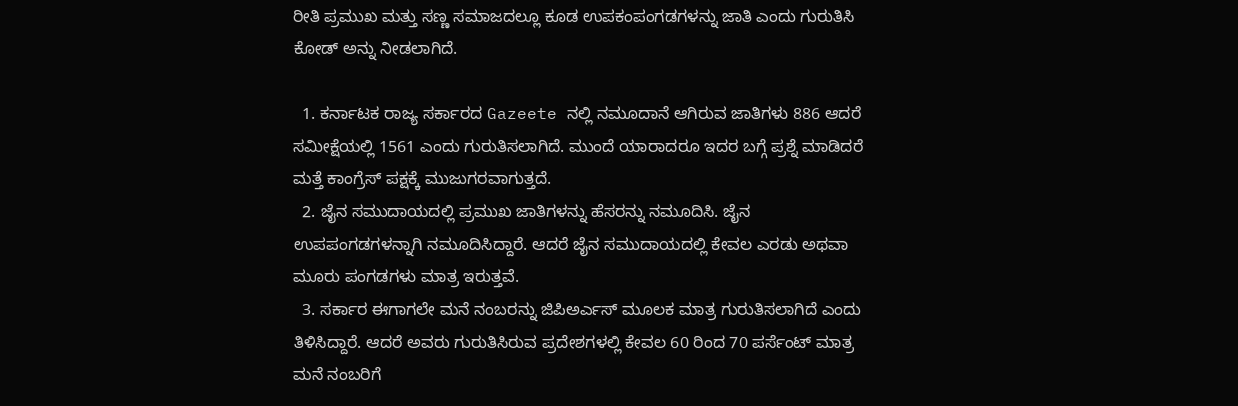ರೀತಿ ಪ್ರಮುಖ ಮತ್ತು ಸಣ್ಣ ಸಮಾಜದಲ್ಲೂ ಕೂಡ ಉಪಕಂಪಂಗಡಗಳನ್ನು ಜಾತಿ ಎಂದು ಗುರುತಿಸಿ ಕೋಡ್ ಅನ್ನು ನೀಡಲಾಗಿದೆ.

  1. ಕರ್ನಾಟಕ ರಾಜ್ಯ ಸರ್ಕಾರದ Gazeete ನಲ್ಲಿ ನಮೂದಾನೆ ಆಗಿರುವ ಜಾತಿಗಳು 886 ಆದರೆ ಸಮೀಕ್ಷೆಯಲ್ಲಿ 1561 ಎಂದು ಗುರುತಿಸಲಾಗಿದೆ. ಮುಂದೆ ಯಾರಾದರೂ ಇದರ ಬಗ್ಗೆ ಪ್ರಶ್ನೆ ಮಾಡಿದರೆ ಮತ್ತೆ ಕಾಂಗ್ರೆಸ್ ಪಕ್ಷಕ್ಕೆ ಮುಜುಗರವಾಗುತ್ತದೆ.
  2. ಜೈನ ಸಮುದಾಯದಲ್ಲಿ ಪ್ರಮುಖ ಜಾತಿಗಳನ್ನು ಹೆಸರನ್ನು ನಮೂದಿಸಿ. ಜೈನ ಉಪಪಂಗಡಗಳನ್ನಾಗಿ ನಮೂದಿಸಿದ್ದಾರೆ. ಆದರೆ ಜೈನ ಸಮುದಾಯದಲ್ಲಿ ಕೇವಲ ಎರಡು ಅಥವಾ ಮೂರು ಪಂಗಡಗಳು ಮಾತ್ರ ಇರುತ್ತವೆ.
  3. ಸರ್ಕಾರ ಈಗಾಗಲೇ ಮನೆ ನಂಬರನ್ನು ಜಿಪಿಅರ್ಎಸ್ ಮೂಲಕ ಮಾತ್ರ ಗುರುತಿಸಲಾಗಿದೆ ಎಂದು ತಿಳಿಸಿದ್ದಾರೆ. ಆದರೆ ಅವರು ಗುರುತಿಸಿರುವ ಪ್ರದೇಶಗಳಲ್ಲಿ ಕೇವಲ 60 ರಿಂದ 70 ಪರ್ಸೆಂಟ್ ಮಾತ್ರ ಮನೆ ನಂಬರಿಗೆ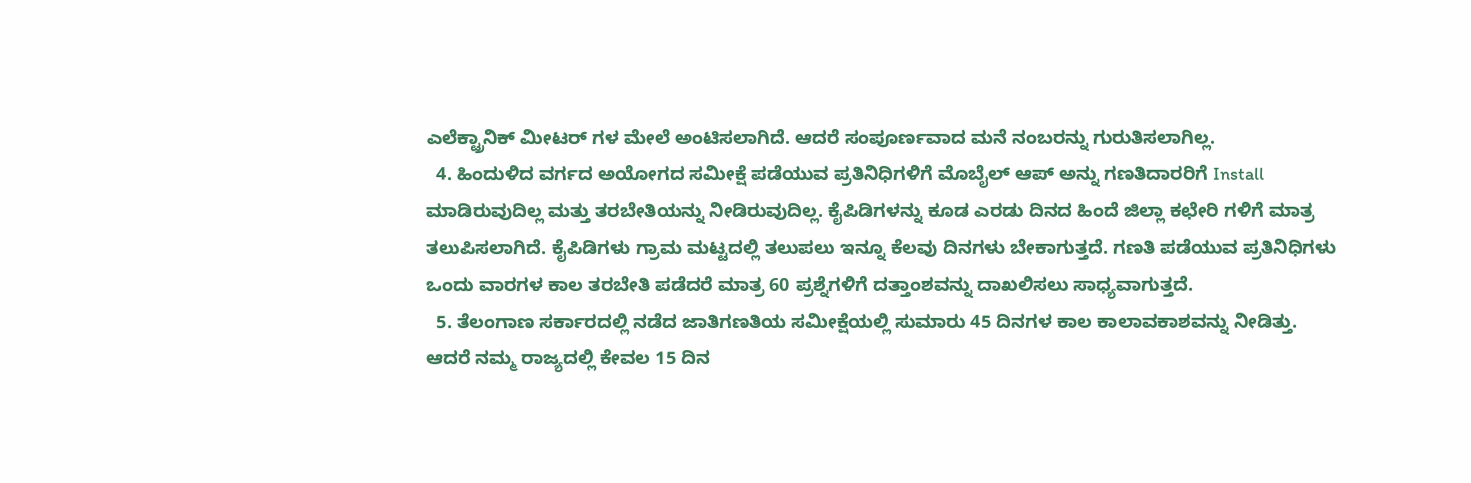ಎಲೆಕ್ಟ್ರಾನಿಕ್ ಮೀಟರ್ ಗಳ ಮೇಲೆ ಅಂಟಿಸಲಾಗಿದೆ. ಆದರೆ ಸಂಪೂರ್ಣವಾದ ಮನೆ ನಂಬರನ್ನು ಗುರುತಿಸಲಾಗಿಲ್ಲ.
  4. ಹಿಂದುಳಿದ ವರ್ಗದ ಅಯೋಗದ ಸಮೀಕ್ಷೆ ಪಡೆಯುವ ಪ್ರತಿನಿಧಿಗಳಿಗೆ ಮೊಬೈಲ್ ಆಪ್ ಅನ್ನು ಗಣತಿದಾರರಿಗೆ Install ಮಾಡಿರುವುದಿಲ್ಲ ಮತ್ತು ತರಬೇತಿಯನ್ನು ನೀಡಿರುವುದಿಲ್ಲ. ಕೈಪಿಡಿಗಳನ್ನು ಕೂಡ ಎರಡು ದಿನದ ಹಿಂದೆ ಜಿಲ್ಲಾ ಕಛೇರಿ ಗಳಿಗೆ ಮಾತ್ರ ತಲುಪಿಸಲಾಗಿದೆ. ಕೈಪಿಡಿಗಳು ಗ್ರಾಮ ಮಟ್ಟದಲ್ಲಿ ತಲುಪಲು ಇನ್ನೂ ಕೆಲವು ದಿನಗಳು ಬೇಕಾಗುತ್ತದೆ. ಗಣತಿ ಪಡೆಯುವ ಪ್ರತಿನಿಧಿಗಳು ಒಂದು ವಾರಗಳ ಕಾಲ ತರಬೇತಿ ಪಡೆದರೆ ಮಾತ್ರ 60 ಪ್ರಶ್ನೆಗಳಿಗೆ ದತ್ತಾಂಶವನ್ನು ದಾಖಲಿಸಲು ಸಾಧ್ಯವಾಗುತ್ತದೆ.
  5. ತೆಲಂಗಾಣ ಸರ್ಕಾರದಲ್ಲಿ ನಡೆದ ಜಾತಿಗಣತಿಯ ಸಮೀಕ್ಷೆಯಲ್ಲಿ ಸುಮಾರು 45 ದಿನಗಳ ಕಾಲ ಕಾಲಾವಕಾಶವನ್ನು ನೀಡಿತ್ತು. ಆದರೆ ನಮ್ಮ ರಾಜ್ಯದಲ್ಲಿ ಕೇವಲ 15 ದಿನ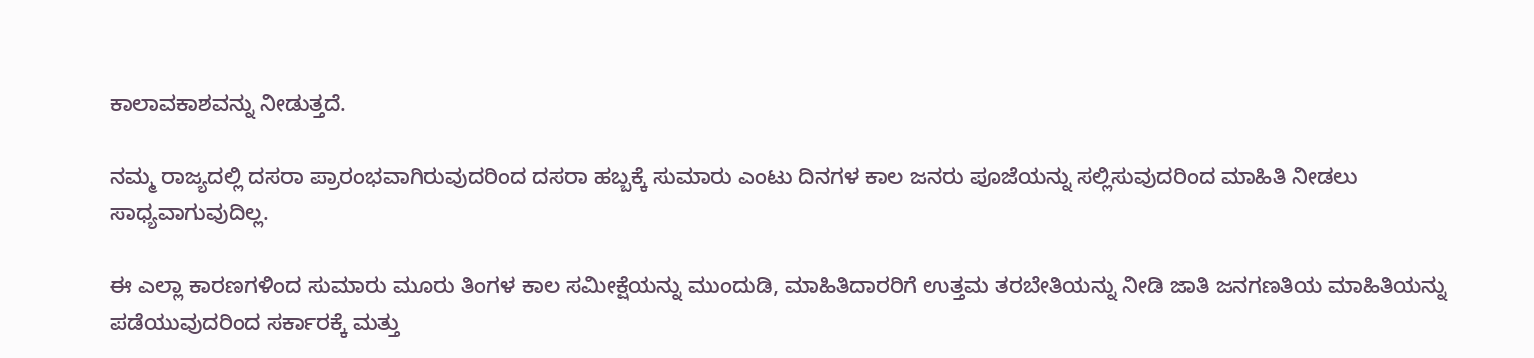ಕಾಲಾವಕಾಶವನ್ನು ನೀಡುತ್ತದೆ.

ನಮ್ಮ ರಾಜ್ಯದಲ್ಲಿ ದಸರಾ ಪ್ರಾರಂಭವಾಗಿರುವುದರಿಂದ ದಸರಾ ಹಬ್ಬಕ್ಕೆ ಸುಮಾರು ಎಂಟು ದಿನಗಳ ಕಾಲ ಜನರು ಪೂಜೆಯನ್ನು ಸಲ್ಲಿಸುವುದರಿಂದ ಮಾಹಿತಿ ನೀಡಲು ಸಾಧ್ಯವಾಗುವುದಿಲ್ಲ.

ಈ ಎಲ್ಲಾ ಕಾರಣಗಳಿಂದ ಸುಮಾರು ಮೂರು ತಿಂಗಳ ಕಾಲ ಸಮೀಕ್ಷೆಯನ್ನು ಮುಂದುಡಿ, ಮಾಹಿತಿದಾರರಿಗೆ ಉತ್ತಮ ತರಬೇತಿಯನ್ನು ನೀಡಿ ಜಾತಿ ಜನಗಣತಿಯ ಮಾಹಿತಿಯನ್ನು ಪಡೆಯುವುದರಿಂದ ಸರ್ಕಾರಕ್ಕೆ ಮತ್ತು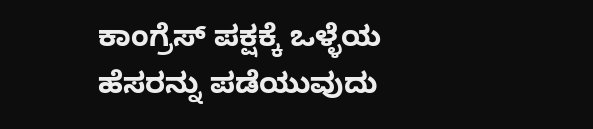ಕಾಂಗ್ರೆಸ್ ಪಕ್ಷಕ್ಕೆ ಒಳ್ಳೆಯ ಹೆಸರನ್ನು ಪಡೆಯುವುದು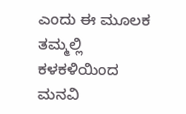ಎಂದು ಈ ಮೂಲಕ ತಮ್ಮಲ್ಲಿ ಕಳಕಳಿಯಿಂದ ಮನವಿ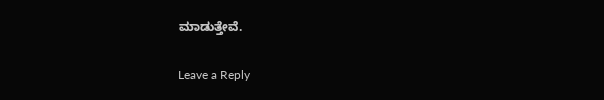ಮಾಡುತ್ತೇವೆ.

Leave a Reply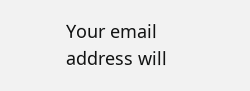Your email address will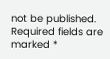not be published. Required fields are marked *